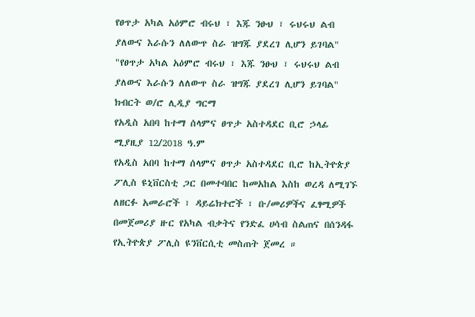የፀጥታ አካል አዕምሮ ብሩህ ፣ እጁ ንፁህ ፣ ሩህሩህ ልብ ያለውና እራሱን ለለውጥ ስራ ዝግጁ ያደረገ ሊሆን ይገባል"
"የፀጥታ አካል አዕምሮ ብሩህ ፣ እጁ ንፁህ ፣ ሩህሩህ ልብ ያለውና እራሱን ለለውጥ ስራ ዝግጁ ያደረገ ሊሆን ይገባል"
ክብርት ወ/ሮ ሊዲያ ግርማ
የአዲስ አበባ ከተማ ሰላምና ፀጥታ አስተዳደር ቢሮ ኃላፊ
ሚያዚያ 12/2018 ዓ.ም
የአዲስ አበባ ከተማ ሰላምና ፀጥታ አስተዳደር ቢሮ ከኢትዮጵያ ፖሊስ ዩኒቨርስቲ ጋር በመተባበር ከመአከል እስከ ወረዳ ለሚገኙ ለዘርፉ አመራሮች ፣ ዳይሬክተሮች ፣ ቡ/መሪዎችና ፈፃሚዎች በመጀመሪያ ዙር የአካል ብቃትና የንድፈ ሀሳብ ስልጠና በሰንዳፋ የኢትዮጵያ ፖሊስ ዩንቨርሲቲ መስጠት ጀመረ ።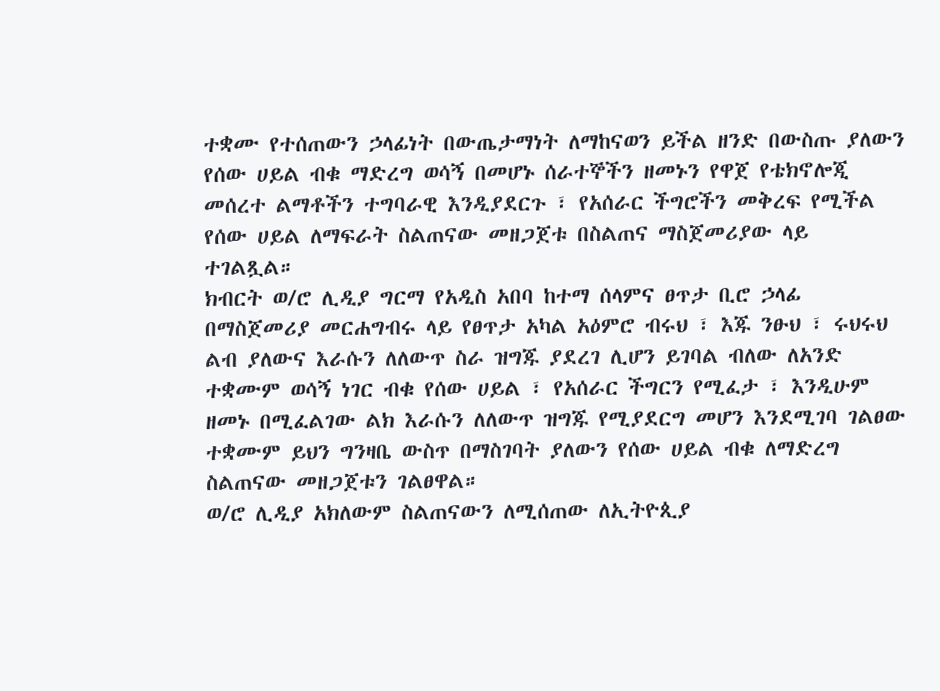ተቋሙ የተሰጠውን ኃላፊነት በውጤታማነት ለማከናወን ይችል ዘንድ በውስጡ ያለውን የሰው ሀይል ብቁ ማድረግ ወሳኝ በመሆኑ ሰራተኞችን ዘመኑን የዋጀ የቴክኖሎጂ መሰረተ ልማቶችን ተግባራዊ እንዲያደርጉ ፣ የአሰራር ችግሮችን መቅረፍ የሚችል የሰው ሀይል ለማፍራት ስልጠናው መዘጋጀቱ በስልጠና ማስጀመሪያው ላይ ተገልጿል።
ክብርት ወ/ሮ ሊዲያ ግርማ የአዲስ አበባ ከተማ ሰላምና ፀጥታ ቢሮ ኃላፊ በማስጀመሪያ መርሐግብሩ ላይ የፀጥታ አካል አዕምሮ ብሩህ ፣ እጁ ንፁህ ፣ ሩህሩህ ልብ ያለውና እራሱን ለለውጥ ስራ ዝግጁ ያደረገ ሊሆን ይገባል ብለው ለአንድ ተቋሙም ወሳኝ ነገር ብቁ የሰው ሀይል ፣ የአሰራር ችግርን የሚፈታ ፣ እንዲሁም ዘመኑ በሚፈልገው ልክ እራሱን ለለውጥ ዝግጁ የሚያደርግ መሆን እንደሚገባ ገልፀው ተቋሙም ይህን ግንዛቤ ውስጥ በማስገባት ያለውን የሰው ሀይል ብቁ ለማድረግ ስልጠናው መዘጋጀቱን ገልፀዋል።
ወ/ሮ ሊዲያ አክለውም ስልጠናውን ለሚሰጠው ለኢትዮጲያ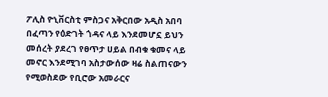ፖሊስ ዮኒቨርስቲ ምስጋና አቅርበው አዲስ አበባ በፈጣን የዕድገት ጎዳና ላይ እንደመሆኗ ይህን መሰረት ያደረገ የፀጥታ ሀይል በብቁ ቁመና ላይ መኖር እንደሚገባ አስታውሰው ዛሬ ስልጠናውን የሚወስደው የቢሮው አመራርና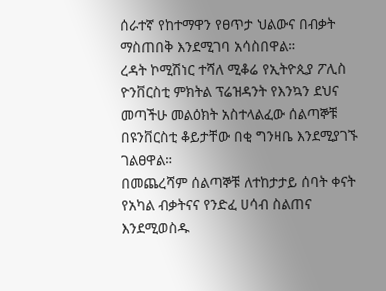ሰራተኛ የከተማዋን የፀጥታ ህልውና በብቃት ማስጠበቅ እንደሚገባ አሳስበዋል።
ረዳት ኮሚሽነር ተሻለ ሚቆሬ የኢትዮጲያ ፖሊስ ዮንቨርስቲ ምክትል ፕሬዝዳንት የእንኳን ደህና መጣችሁ መልዕክት አስተላልፈው ሰልጣኞቹ በዩንቨርስቲ ቆይታቸው በቂ ግንዛቤ እንደሚያገኙ ገልፀዋል።
በመጨረሻም ሰልጣኞቹ ለተከታታይ ሰባት ቀናት የአካል ብቃትናና የንድፈ ሀሳብ ስልጠና እንደሚወስዱ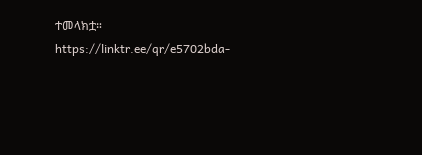ተመላክቷ።
https://linktr.ee/qr/e5702bda-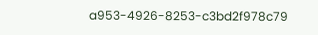a953-4926-8253-c3bd2f978c79